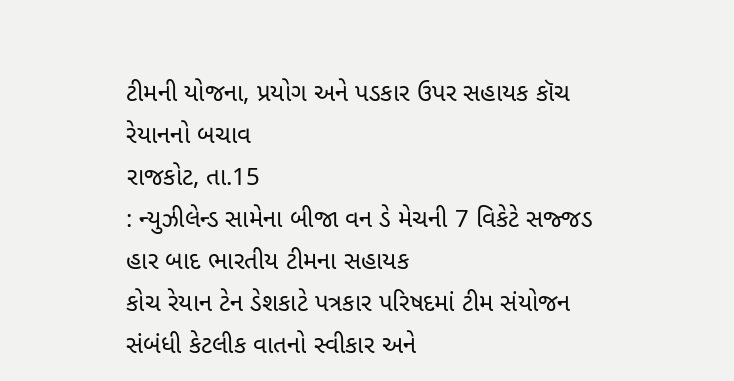ટીમની યોજના, પ્રયોગ અને પડકાર ઉપર સહાયક કૉચ રેયાનનો બચાવ
રાજકોટ, તા.15
: ન્યુઝીલેન્ડ સામેના બીજા વન ડે મેચની 7 વિકેટે સજ્જડ હાર બાદ ભારતીય ટીમના સહાયક
કોચ રેયાન ટેન ડેશકાટે પત્રકાર પરિષદમાં ટીમ સંયોજન સંબંધી કેટલીક વાતનો સ્વીકાર અને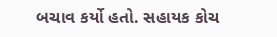બચાવ કર્યો હતો. સહાયક કોચ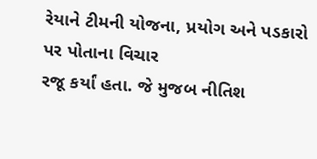રેયાને ટીમની યોજના, પ્રયોગ અને પડકારો પર પોતાના વિચાર
રજૂ કર્યાં હતા. જે મુજબ નીતિશ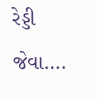રેડ્ડી જેવા….